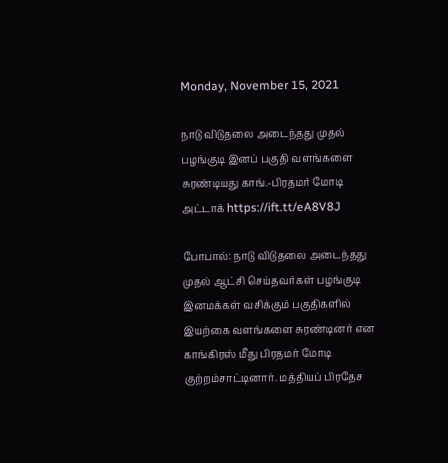Monday, November 15, 2021

நாடு விடுதலை அடைந்தது முதல் பழங்குடி இனப் பகுதி வளங்களை சுரண்டியது காங்.-பிரதமர் மோடி அட்டாக் https://ift.tt/eA8V8J

போபால்: நாடு விடுதலை அடைந்தது முதல் ஆட்சி செய்தவர்கள் பழங்குடி இனமக்கள் வசிக்கும் பகுதிகளில் இயற்கை வளங்களை சுரண்டினர் என காங்கிரஸ் மீது பிரதமர் மோடி குற்றம்சாட்டினார். மத்தியப் பிரதேச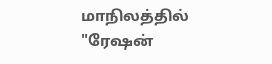மாநிலத்தில் "ரேஷன்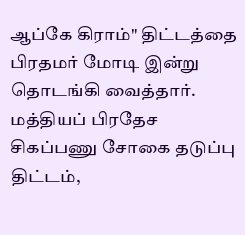ஆப்கே கிராம்" திட்டத்தை பிரதமர் மோடி இன்று தொடங்கி வைத்தார். மத்தியப் பிரதேச சிகப்பணு சோகை தடுப்பு திட்டம்,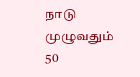நாடு முழுவதும் 50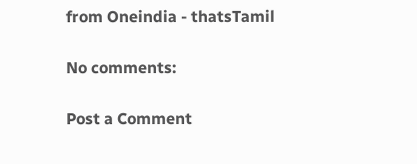from Oneindia - thatsTamil

No comments:

Post a Comment